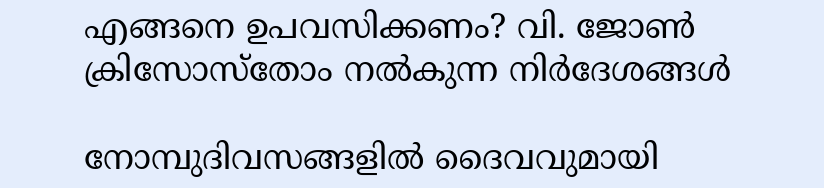എങ്ങനെ ഉപവസിക്കണം? വി. ജോണ്‍ ക്രിസോസ്‌തോം നല്‍കുന്ന നിര്‍ദേശങ്ങള്‍

നോമ്പുദിവസങ്ങളില്‍ ദൈവവുമായി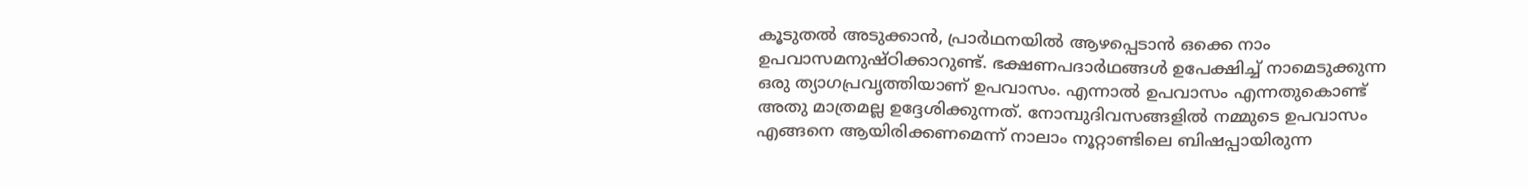കൂടുതല്‍ അടുക്കാന്‍, പ്രാര്‍ഥനയില്‍ ആഴപ്പെടാൻ ഒക്കെ നാം ഉപവാസമനുഷ്ഠിക്കാറുണ്ട്. ഭക്ഷണപദാര്‍ഥങ്ങള്‍ ഉപേക്ഷിച്ച് നാമെടുക്കുന്ന ഒരു ത്യാഗപ്രവൃത്തിയാണ് ഉപവാസം. എന്നാല്‍ ഉപവാസം എന്നതുകൊണ്ട് അതു മാത്രമല്ല ഉദ്ദേശിക്കുന്നത്. നോമ്പുദിവസങ്ങളില്‍ നമ്മുടെ ഉപവാസം എങ്ങനെ ആയിരിക്കണമെന്ന് നാലാം നൂറ്റാണ്ടിലെ ബിഷപ്പായിരുന്ന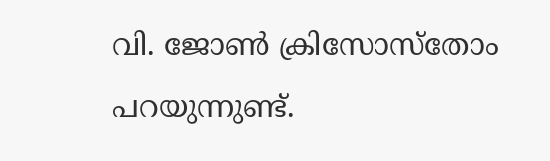വി. ജോണ്‍ ക്രിസോസ്‌തോം പറയുന്നുണ്ട്.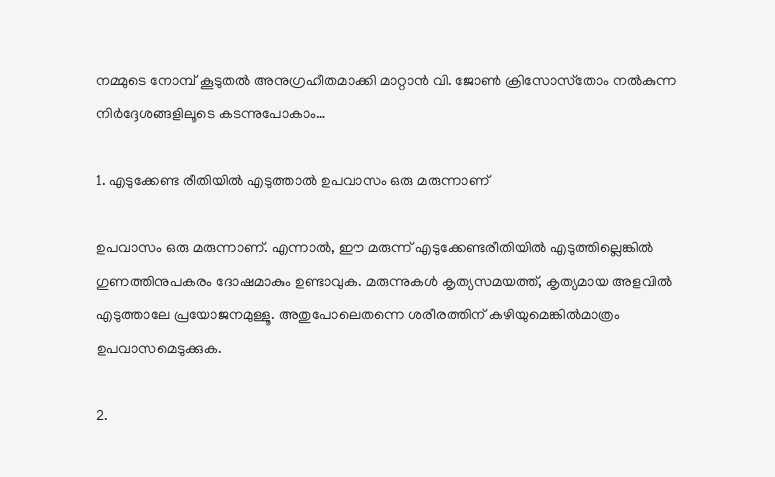നമ്മുടെ നോമ്പ് കൂടുതല്‍ അനുഗ്രഹീതമാക്കി മാറ്റാന്‍ വി. ജോണ്‍ ക്രിസോസ്‌തോം നല്‍കുന്ന നിര്‍ദ്ദേശങ്ങളിലൂടെ കടന്നുപോകാം…

1. എടുക്കേണ്ട രീതിയില്‍ എടുത്താല്‍ ഉപവാസം ഒരു മരുന്നാണ്

ഉപവാസം ഒരു മരുന്നാണ്. എന്നാല്‍, ഈ മരുന്ന് എടുക്കേണ്ടരീതിയില്‍ എടുത്തില്ലെങ്കില്‍ ഗുണത്തിനുപകരം ദോഷമാകും ഉണ്ടാവുക. മരുന്നുകള്‍ കൃത്യസമയത്ത്, കൃത്യമായ അളവില്‍ എടുത്താലേ പ്രയോജനമുള്ളൂ. അതുപോലെതന്നെ ശരീരത്തിന് കഴിയുമെങ്കില്‍മാത്രം ഉപവാസമെടുക്കുക.

2.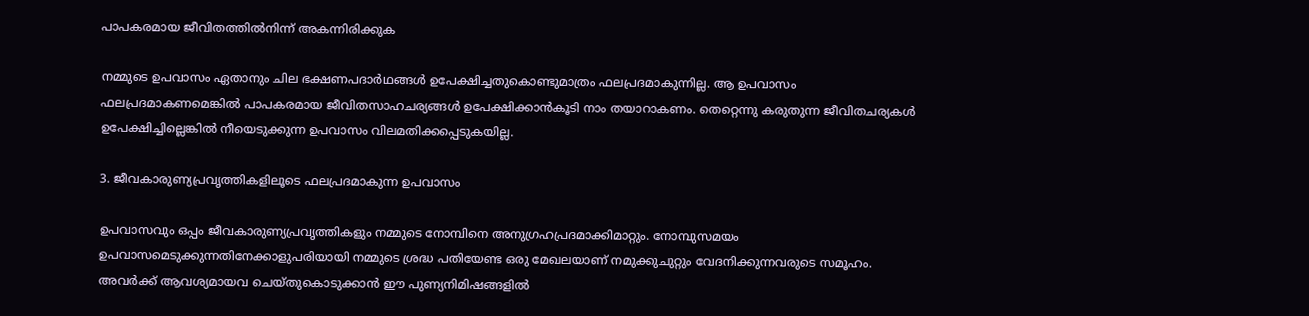പാപകരമായ ജീവിതത്തില്‍നിന്ന് അകന്നിരിക്കുക

നമ്മുടെ ഉപവാസം ഏതാനും ചില ഭക്ഷണപദാര്‍ഥങ്ങള്‍ ഉപേക്ഷിച്ചതുകൊണ്ടുമാത്രം ഫലപ്രദമാകുന്നില്ല. ആ ഉപവാസം ഫലപ്രദമാകണമെങ്കില്‍ പാപകരമായ ജീവിതസാഹചര്യങ്ങള്‍ ഉപേക്ഷിക്കാന്‍കൂടി നാം തയാറാകണം. തെറ്റെന്നു കരുതുന്ന ജീവിതചര്യകള്‍ ഉപേക്ഷിച്ചില്ലെങ്കില്‍ നീയെടുക്കുന്ന ഉപവാസം വിലമതിക്കപ്പെടുകയില്ല.

3. ജീവകാരുണ്യപ്രവൃത്തികളിലൂടെ ഫലപ്രദമാകുന്ന ഉപവാസം

ഉപവാസവും ഒപ്പം ജീവകാരുണ്യപ്രവൃത്തികളും നമ്മുടെ നോമ്പിനെ അനുഗ്രഹപ്രദമാക്കിമാറ്റും. നോമ്പുസമയം ഉപവാസമെടുക്കുന്നതിനേക്കാളുപരിയായി നമ്മുടെ ശ്രദ്ധ പതിയേണ്ട ഒരു മേഖലയാണ് നമുക്കുചുറ്റും വേദനിക്കുന്നവരുടെ സമൂഹം. അവര്‍ക്ക് ആവശ്യമായവ ചെയ്തുകൊടുക്കാന്‍ ഈ പുണ്യനിമിഷങ്ങളില്‍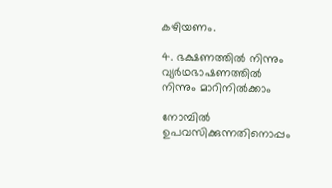കഴിയണം.

4. ഭക്ഷണത്തില്‍ നിന്നും വ്യര്‍ഥഭാഷണത്തില്‍ നിന്നും മാറിനില്‍ക്കാം

നോമ്പില്‍ ഉപവസിക്കുന്നതിനൊപ്പം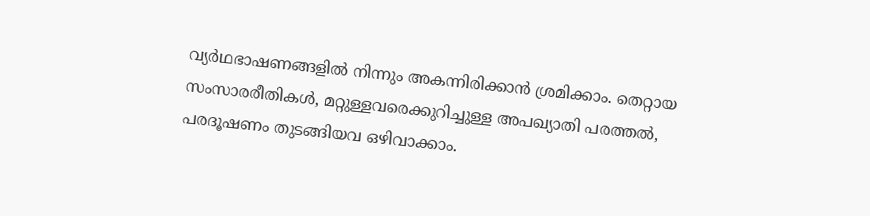വ്യര്‍ഥഭാഷണങ്ങളില്‍ നിന്നും അകന്നിരിക്കാന്‍ ശ്രമിക്കാം. തെറ്റായ സംസാരരീതികള്‍, മറ്റുള്ളവരെക്കുറിച്ചുള്ള അപഖ്യാതി പരത്തല്‍, പരദൂഷണം തുടങ്ങിയവ ഒഴിവാക്കാം.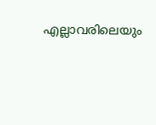എല്ലാവരിലെയും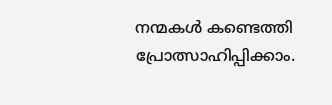നന്മകള്‍ കണ്ടെത്തി പ്രോത്സാഹിപ്പിക്കാം.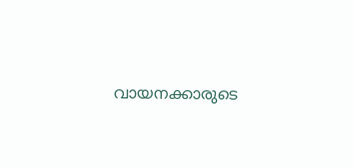വായനക്കാരുടെ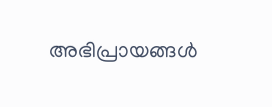അഭിപ്രായങ്ങൾ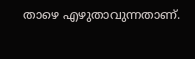താഴെ എഴുതാവുന്നതാണ്.